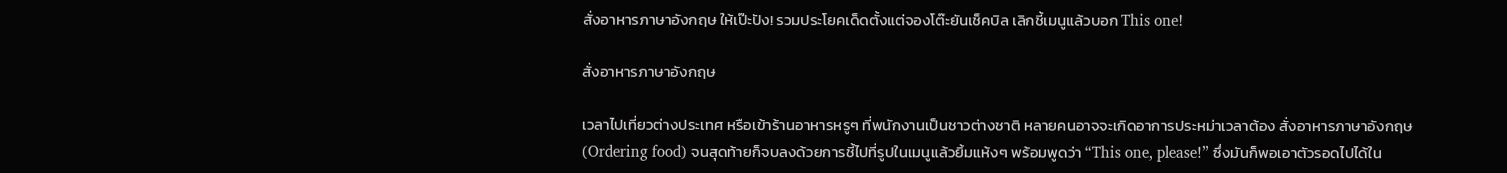สั่งอาหารภาษาอังกฤษ ให้เป๊ะปัง! รวมประโยคเด็ดตั้งแต่จองโต๊ะยันเช็คบิล เลิกชี้เมนูแล้วบอก This one!

สั่งอาหารภาษาอังกฤษ

เวลาไปเที่ยวต่างประเทศ หรือเข้าร้านอาหารหรูๆ ที่พนักงานเป็นชาวต่างชาติ หลายคนอาจจะเกิดอาการประหม่าเวลาต้อง สั่งอาหารภาษาอังกฤษ (Ordering food) จนสุดท้ายก็จบลงด้วยการชี้ไปที่รูปในเมนูแล้วยิ้มแห้งๆ พร้อมพูดว่า “This one, please!” ซึ่งมันก็พอเอาตัวรอดไปได้ใน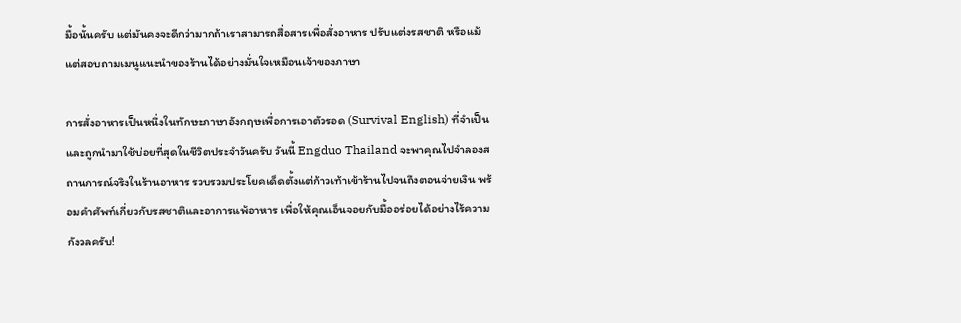มื้อนั้นครับ แต่มันคงจะดีกว่ามากถ้าเราสามารถสื่อสารเพื่อสั่งอาหาร ปรับแต่งรสชาติ หรือแม้แต่สอบถามเมนูแนะนำของร้านได้อย่างมั่นใจเหมือนเจ้าของภาษา

การสั่งอาหารเป็นหนึ่งในทักษะภาษาอังกฤษเพื่อการเอาตัวรอด (Survival English) ที่จำเป็นและถูกนำมาใช้บ่อยที่สุดในชีวิตประจำวันครับ วันนี้ Engduo Thailand จะพาคุณไปจำลองสถานการณ์จริงในร้านอาหาร รวบรวมประโยคเด็ดตั้งแต่ก้าวเท้าเข้าร้านไปจนถึงตอนจ่ายเงิน พร้อมคำศัพท์เกี่ยวกับรสชาติและอาการแพ้อาหาร เพื่อให้คุณเอ็นจอยกับมื้ออร่อยได้อย่างไร้ความกังวลครับ!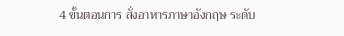4 ขั้นตอนการ สั่งอาหารภาษาอังกฤษ ระดับ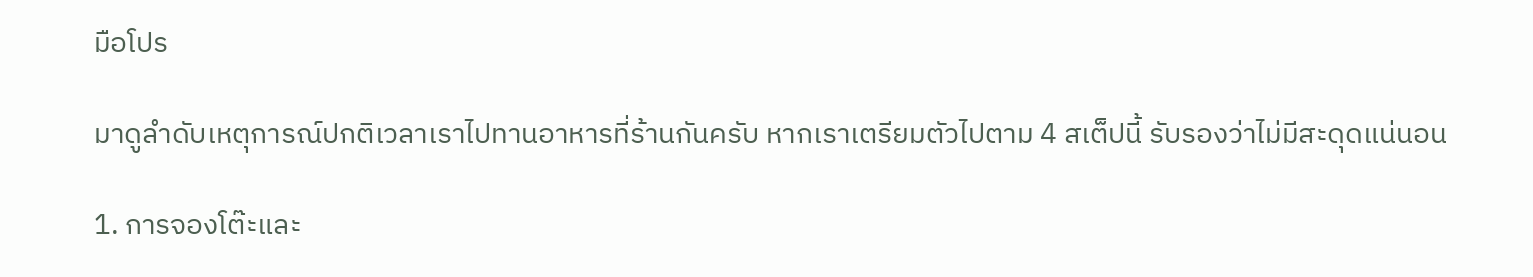มือโปร

มาดูลำดับเหตุการณ์ปกติเวลาเราไปทานอาหารที่ร้านกันครับ หากเราเตรียมตัวไปตาม 4 สเต็ปนี้ รับรองว่าไม่มีสะดุดแน่นอน

1. การจองโต๊ะและ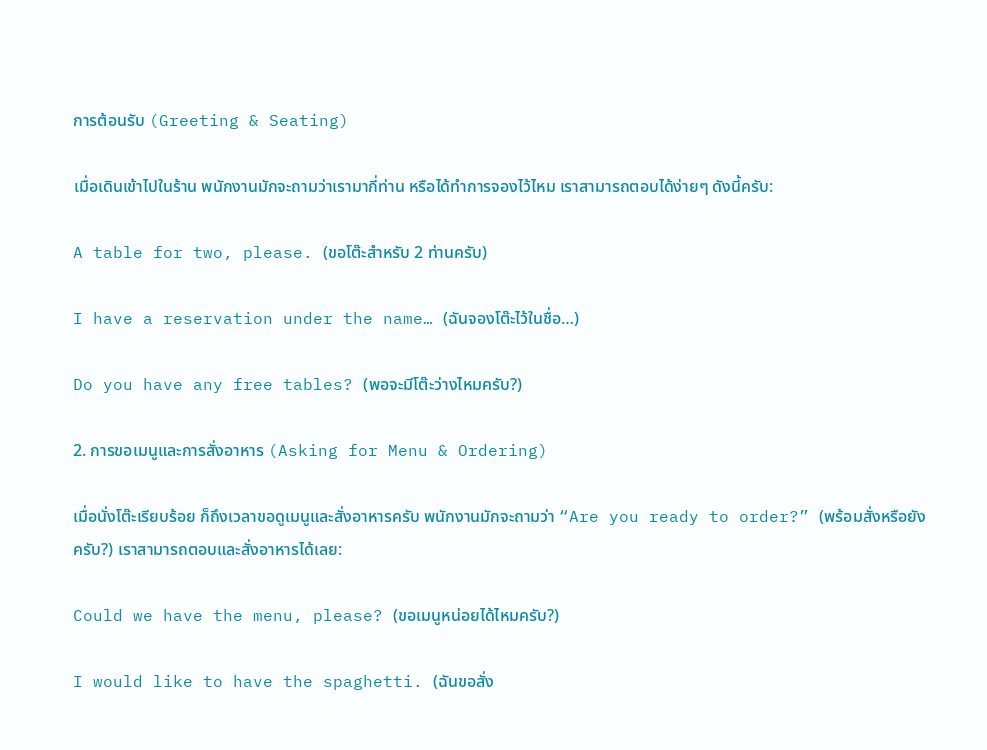การต้อนรับ (Greeting & Seating)

เมื่อเดินเข้าไปในร้าน พนักงานมักจะถามว่าเรามากี่ท่าน หรือได้ทำการจองไว้ไหม เราสามารถตอบได้ง่ายๆ ดังนี้ครับ:

A table for two, please. (ขอโต๊ะสำหรับ 2 ท่านครับ)

I have a reservation under the name… (ฉันจองโต๊ะไว้ในชื่อ…)

Do you have any free tables? (พอจะมีโต๊ะว่างไหมครับ?)

2. การขอเมนูและการสั่งอาหาร (Asking for Menu & Ordering)

เมื่อนั่งโต๊ะเรียบร้อย ก็ถึงเวลาขอดูเมนูและสั่งอาหารครับ พนักงานมักจะถามว่า “Are you ready to order?” (พร้อมสั่งหรือยังครับ?) เราสามารถตอบและสั่งอาหารได้เลย:

Could we have the menu, please? (ขอเมนูหน่อยได้ไหมครับ?)

I would like to have the spaghetti. (ฉันขอสั่ง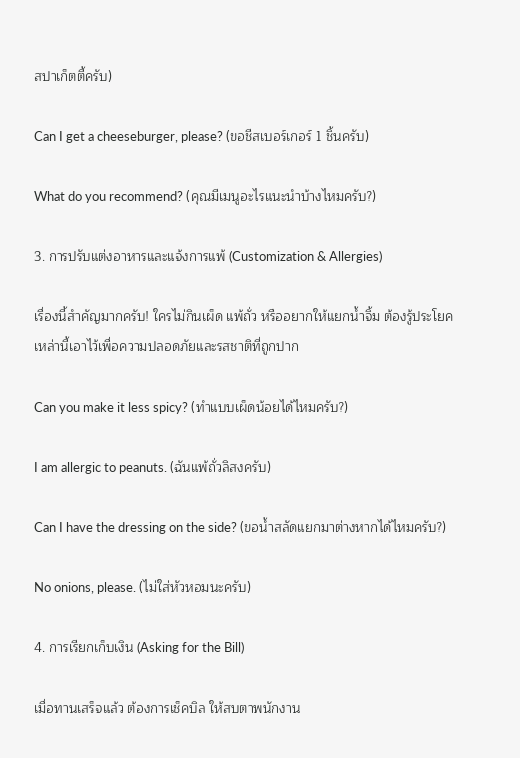สปาเก็ตตี้ครับ)

Can I get a cheeseburger, please? (ขอชีสเบอร์เกอร์ 1 ชิ้นครับ)

What do you recommend? (คุณมีเมนูอะไรแนะนำบ้างไหมครับ?)

3. การปรับแต่งอาหารและแจ้งการแพ้ (Customization & Allergies)

เรื่องนี้สำคัญมากครับ! ใครไม่กินเผ็ด แพ้ถั่ว หรืออยากให้แยกน้ำจิ้ม ต้องรู้ประโยคเหล่านี้เอาไว้เพื่อความปลอดภัยและรสชาติที่ถูกปาก

Can you make it less spicy? (ทำแบบเผ็ดน้อยได้ไหมครับ?)

I am allergic to peanuts. (ฉันแพ้ถั่วลิสงครับ)

Can I have the dressing on the side? (ขอน้ำสลัดแยกมาต่างหากได้ไหมครับ?)

No onions, please. (ไม่ใส่หัวหอมนะครับ)

4. การเรียกเก็บเงิน (Asking for the Bill)

เมื่อทานเสร็จแล้ว ต้องการเช็คบิล ให้สบตาพนักงาน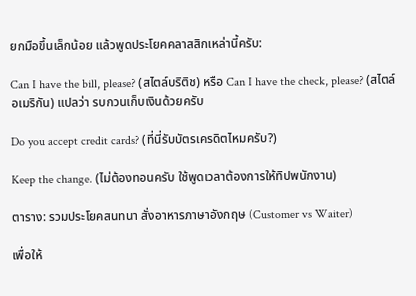ยกมือขึ้นเล็กน้อย แล้วพูดประโยคคลาสสิกเหล่านี้ครับ:

Can I have the bill, please? (สไตล์บริติช) หรือ Can I have the check, please? (สไตล์อเมริกัน) แปลว่า รบกวนเก็บเงินด้วยครับ

Do you accept credit cards? (ที่นี่รับบัตรเครดิตไหมครับ?)

Keep the change. (ไม่ต้องทอนครับ ใช้พูดเวลาต้องการให้ทิปพนักงาน)

ตาราง: รวมประโยคสนทนา สั่งอาหารภาษาอังกฤษ (Customer vs Waiter)

เพื่อให้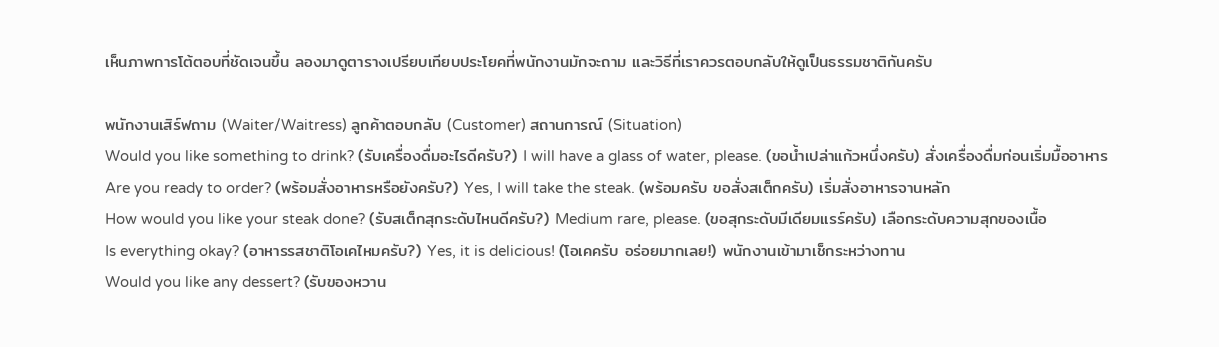เห็นภาพการโต้ตอบที่ชัดเจนขึ้น ลองมาดูตารางเปรียบเทียบประโยคที่พนักงานมักจะถาม และวิธีที่เราควรตอบกลับให้ดูเป็นธรรมชาติกันครับ

พนักงานเสิร์ฟถาม (Waiter/Waitress) ลูกค้าตอบกลับ (Customer) สถานการณ์ (Situation)
Would you like something to drink? (รับเครื่องดื่มอะไรดีครับ?) I will have a glass of water, please. (ขอน้ำเปล่าแก้วหนึ่งครับ) สั่งเครื่องดื่มก่อนเริ่มมื้ออาหาร
Are you ready to order? (พร้อมสั่งอาหารหรือยังครับ?) Yes, I will take the steak. (พร้อมครับ ขอสั่งสเต็กครับ) เริ่มสั่งอาหารจานหลัก
How would you like your steak done? (รับสเต็กสุกระดับไหนดีครับ?) Medium rare, please. (ขอสุกระดับมีเดียมแรร์ครับ) เลือกระดับความสุกของเนื้อ
Is everything okay? (อาหารรสชาติโอเคไหมครับ?) Yes, it is delicious! (โอเคครับ อร่อยมากเลย!) พนักงานเข้ามาเช็กระหว่างทาน
Would you like any dessert? (รับของหวาน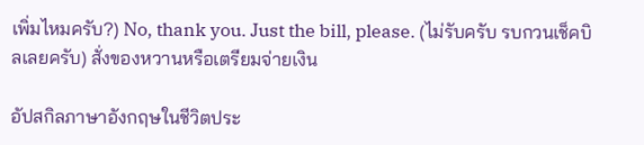เพิ่มไหมครับ?) No, thank you. Just the bill, please. (ไม่รับครับ รบกวนเช็คบิลเลยครับ) สั่งของหวานหรือเตรียมจ่ายเงิน

อัปสกิลภาษาอังกฤษในชีวิตประ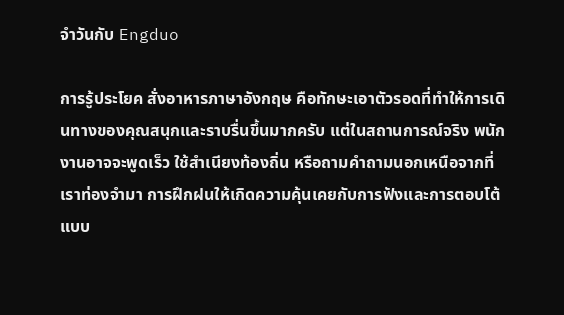จำวันกับ Engduo

การรู้ประโยค สั่งอาหารภาษาอังกฤษ คือทักษะเอาตัวรอดที่ทำให้การเดินทางของคุณสนุกและราบรื่นขึ้นมากครับ แต่ในสถานการณ์จริง พนักงานอาจจะพูดเร็ว ใช้สำเนียงท้องถิ่น หรือถามคำถามนอกเหนือจากที่เราท่องจำมา การฝึกฝนให้เกิดความคุ้นเคยกับการฟังและการตอบโต้แบบ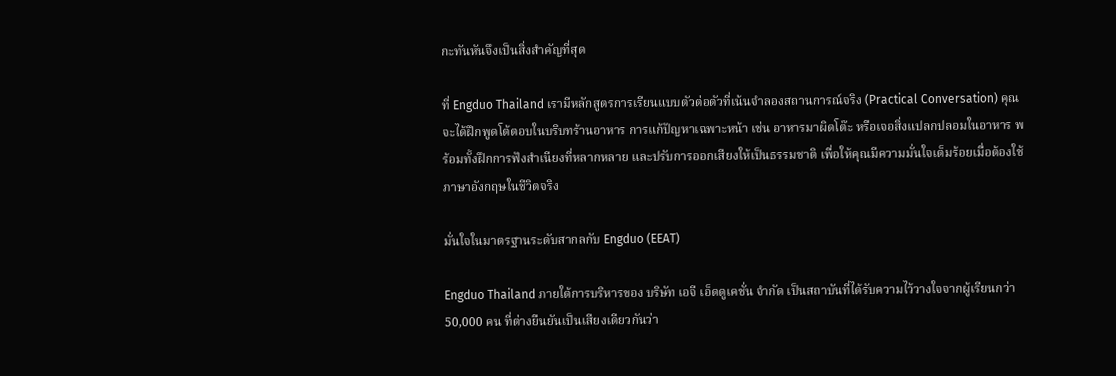กะทันหันจึงเป็นสิ่งสำคัญที่สุด

ที่ Engduo Thailand เรามีหลักสูตรการเรียนแบบตัวต่อตัวที่เน้นจำลองสถานการณ์จริง (Practical Conversation) คุณจะได้ฝึกพูดโต้ตอบในบริบทร้านอาหาร การแก้ปัญหาเฉพาะหน้า เช่น อาหารมาผิดโต๊ะ หรือเจอสิ่งแปลกปลอมในอาหาร พร้อมทั้งฝึกการฟังสำเนียงที่หลากหลาย และปรับการออกเสียงให้เป็นธรรมชาติ เพื่อให้คุณมีความมั่นใจเต็มร้อยเมื่อต้องใช้ภาษาอังกฤษในชีวิตจริง

มั่นใจในมาตรฐานระดับสากลกับ Engduo (EEAT)

Engduo Thailand ภายใต้การบริหารของ บริษัท เอจี เอ็ดดูเคชั่น จำกัด เป็นสถาบันที่ได้รับความไว้วางใจจากผู้เรียนกว่า 50,000 คน ที่ต่างยืนยันเป็นเสียงเดียวกันว่า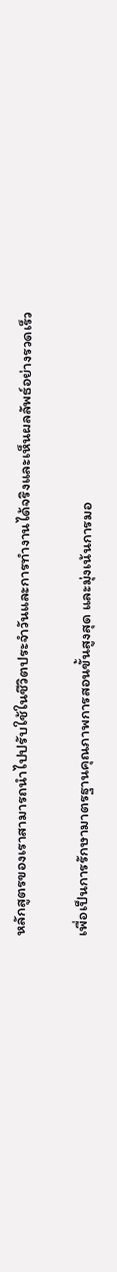หลักสูตรของเราสามารถนำไปปรับใช้ในชีวิตประจำวันและการทำงานได้จริงและเห็นผลลัพธ์อย่างรวดเร็ว

เพื่อเป็นการรักษามาตรฐานคุณภาพการสอนขั้นสูงสุด และมุ่งเน้นการมอ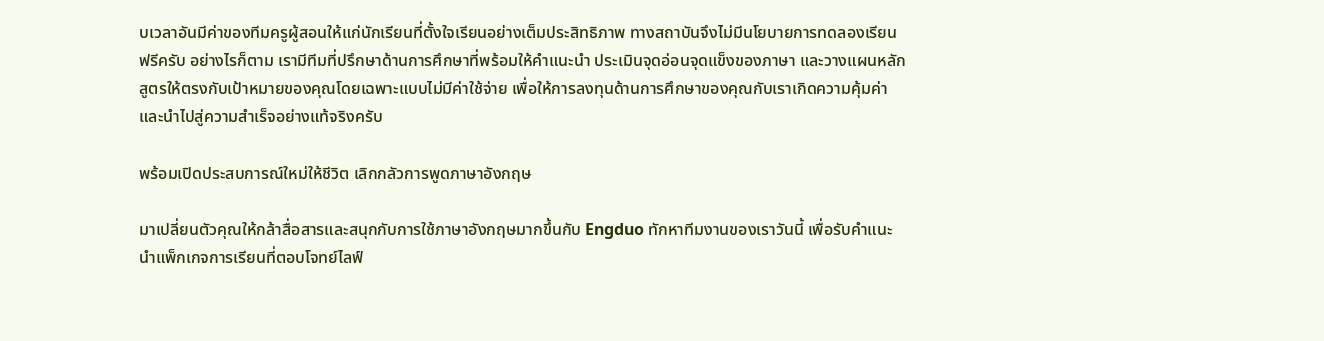บเวลาอันมีค่าของทีมครูผู้สอนให้แก่นักเรียนที่ตั้งใจเรียนอย่างเต็มประสิทธิภาพ ทางสถาบันจึงไม่มีนโยบายการทดลองเรียนฟรีครับ อย่างไรก็ตาม เรามีทีมที่ปรึกษาด้านการศึกษาที่พร้อมให้คำแนะนำ ประเมินจุดอ่อนจุดแข็งของภาษา และวางแผนหลักสูตรให้ตรงกับเป้าหมายของคุณโดยเฉพาะแบบไม่มีค่าใช้จ่าย เพื่อให้การลงทุนด้านการศึกษาของคุณกับเราเกิดความคุ้มค่าและนำไปสู่ความสำเร็จอย่างแท้จริงครับ

พร้อมเปิดประสบการณ์ใหม่ให้ชีวิต เลิกกลัวการพูดภาษาอังกฤษ

มาเปลี่ยนตัวคุณให้กล้าสื่อสารและสนุกกับการใช้ภาษาอังกฤษมากขึ้นกับ Engduo ทักหาทีมงานของเราวันนี้ เพื่อรับคำแนะนำแพ็กเกจการเรียนที่ตอบโจทย์ไลฟ์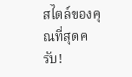สไตล์ของคุณที่สุดครับ!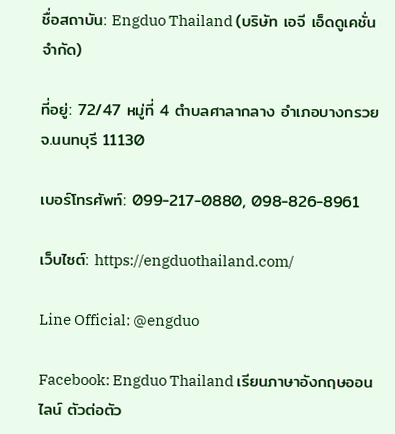ชื่อสถาบัน: Engduo Thailand (บริษัท เอจี เอ็ดดูเคชั่น จำกัด)

ที่อยู่: 72/47 หมู่ที่ 4 ตำบลศาลากลาง อำเภอบางกรวย จ.นนทบุรี 11130

เบอร์โทรศัพท์: 099-217-0880, 098-826-8961

เว็บไซต์: https://engduothailand.com/

Line Official: @engduo

Facebook: Engduo Thailand เรียนภาษาอังกฤษออนไลน์ ตัวต่อตัว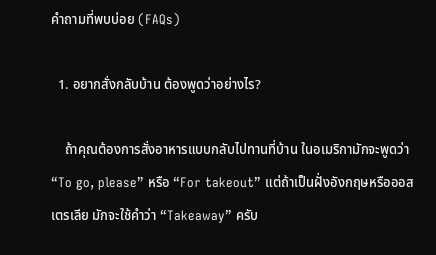คำถามที่พบบ่อย (FAQs)

  1. อยากสั่งกลับบ้าน ต้องพูดว่าอย่างไร?

    ถ้าคุณต้องการสั่งอาหารแบบกลับไปทานที่บ้าน ในอเมริกามักจะพูดว่า “To go, please” หรือ “For takeout” แต่ถ้าเป็นฝั่งอังกฤษหรือออสเตรเลีย มักจะใช้คำว่า “Takeaway” ครับ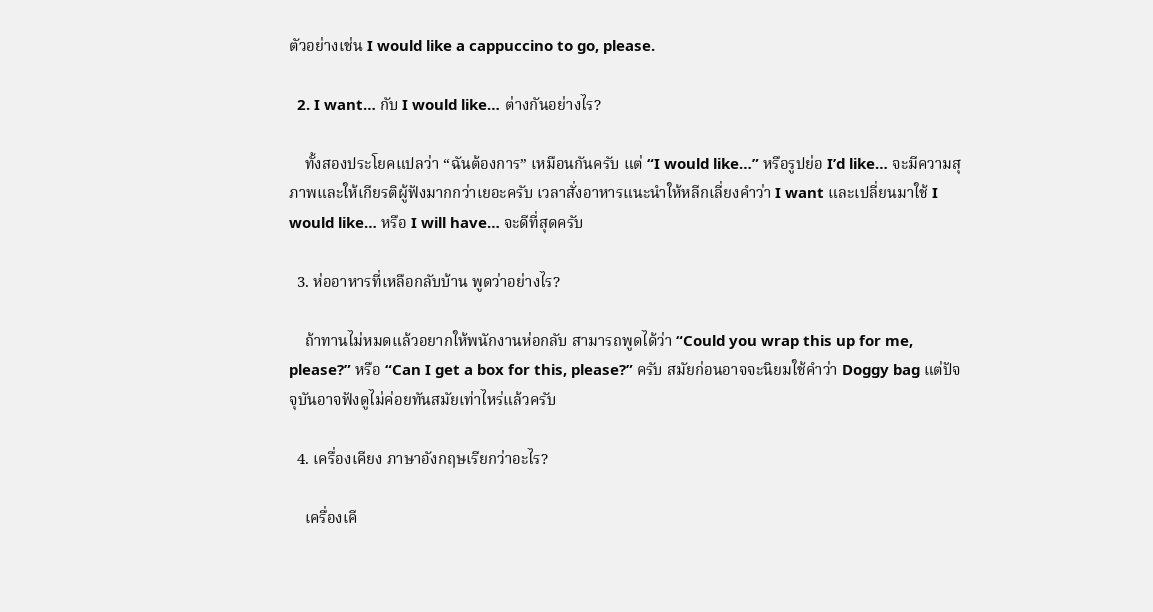ตัวอย่างเช่น I would like a cappuccino to go, please.

  2. I want… กับ I would like… ต่างกันอย่างไร?

    ทั้งสองประโยคแปลว่า “ฉันต้องการ” เหมือนกันครับ แต่ “I would like…” หรือรูปย่อ I’d like… จะมีความสุภาพและให้เกียรติผู้ฟังมากกว่าเยอะครับ เวลาสั่งอาหารแนะนำให้หลีกเลี่ยงคำว่า I want และเปลี่ยนมาใช้ I would like… หรือ I will have… จะดีที่สุดครับ

  3. ห่ออาหารที่เหลือกลับบ้าน พูดว่าอย่างไร?

    ถ้าทานไม่หมดแล้วอยากให้พนักงานห่อกลับ สามารถพูดได้ว่า “Could you wrap this up for me, please?” หรือ “Can I get a box for this, please?” ครับ สมัยก่อนอาจจะนิยมใช้คำว่า Doggy bag แต่ปัจจุบันอาจฟังดูไม่ค่อยทันสมัยเท่าไหร่แล้วครับ

  4. เครื่องเคียง ภาษาอังกฤษเรียกว่าอะไร?

    เครื่องเคี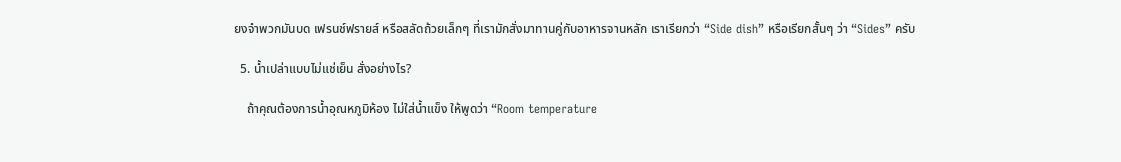ยงจำพวกมันบด เฟรนช์ฟรายส์ หรือสลัดถ้วยเล็กๆ ที่เรามักสั่งมาทานคู่กับอาหารจานหลัก เราเรียกว่า “Side dish” หรือเรียกสั้นๆ ว่า “Sides” ครับ

  5. น้ำเปล่าแบบไม่แช่เย็น สั่งอย่างไร?

    ถ้าคุณต้องการน้ำอุณหภูมิห้อง ไม่ใส่น้ำแข็ง ให้พูดว่า “Room temperature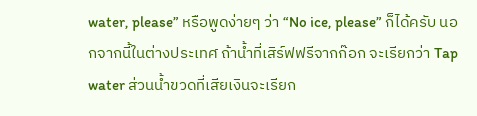water, please” หรือพูดง่ายๆ ว่า “No ice, please” ก็ได้ครับ นอกจากนี้ในต่างประเทศ ถ้าน้ำที่เสิร์ฟฟรีจากก๊อก จะเรียกว่า Tap water ส่วนน้ำขวดที่เสียเงินจะเรียก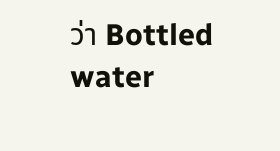ว่า Bottled water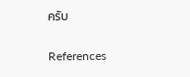ครับ

References